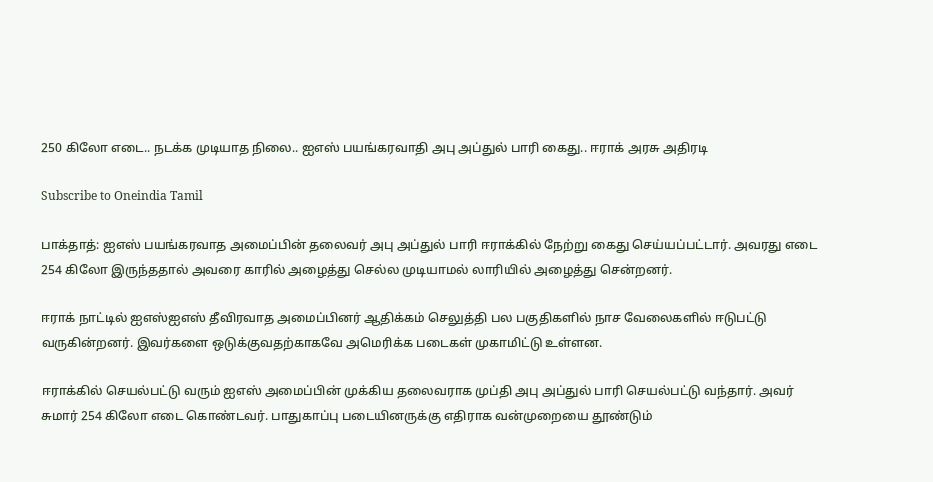250 கிலோ எடை.. நடக்க முடியாத நிலை.. ஐஎஸ் பயங்கரவாதி அபு அப்துல் பாரி கைது.. ஈராக் அரசு அதிரடி

Subscribe to Oneindia Tamil

பாக்தாத்: ஐஎஸ் பயங்கரவாத அமைப்பின் தலைவர் அபு அப்துல் பாரி ஈராக்கில் நேற்று கைது செய்யப்பட்டார். அவரது எடை 254 கிலோ இருந்ததால் அவரை காரில் அழைத்து செல்ல முடியாமல் லாரியில் அழைத்து சென்றனர்.

ஈராக் நாட்டில் ஐஎஸ்ஐஎஸ் தீவிரவாத அமைப்பினர் ஆதிக்கம் செலுத்தி பல பகுதிகளில் நாச வேலைகளில் ஈடுபட்டு வருகின்றனர். இவர்களை ஒடுக்குவதற்காகவே அமெரிக்க படைகள் முகாமிட்டு உள்ளன.

ஈராக்கில் செயல்பட்டு வரும் ஐஎஸ் அமைப்பின் முக்கிய தலைவராக முப்தி அபு அப்துல் பாரி செயல்பட்டு வந்தார். அவர் சுமார் 254 கிலோ எடை கொண்டவர். பாதுகாப்பு படையினருக்கு எதிராக வன்முறையை தூண்டும்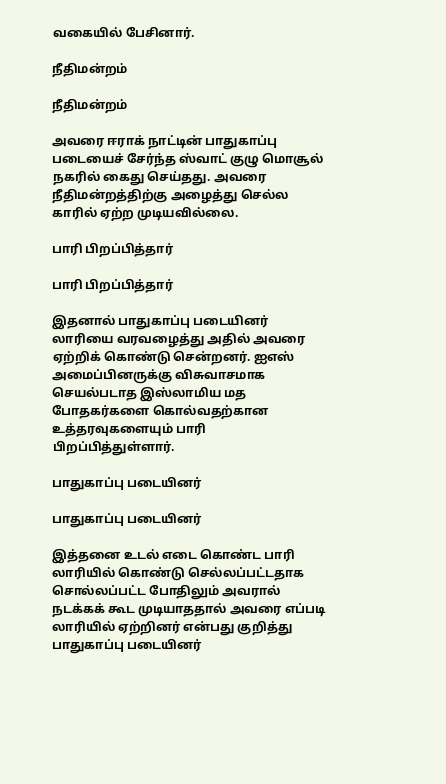வகையில் பேசினார்.

நீதிமன்றம்

நீதிமன்றம்

அவரை ஈராக் நாட்டின் பாதுகாப்பு படையைச் சேர்ந்த ஸ்வாட் குழு மொசூல் நகரில் கைது செய்தது. அவரை நீதிமன்றத்திற்கு அழைத்து செல்ல காரில் ஏற்ற முடியவில்லை.

பாரி பிறப்பித்தார்

பாரி பிறப்பித்தார்

இதனால் பாதுகாப்பு படையினர் லாரியை வரவழைத்து அதில் அவரை ஏற்றிக் கொண்டு சென்றனர். ஐஎஸ் அமைப்பினருக்கு விசுவாசமாக செயல்படாத இஸ்லாமிய மத போதகர்களை கொல்வதற்கான உத்தரவுகளையும் பாரி பிறப்பித்துள்ளார்.

பாதுகாப்பு படையினர்

பாதுகாப்பு படையினர்

இத்தனை உடல் எடை கொண்ட பாரி லாரியில் கொண்டு செல்லப்பட்டதாக சொல்லப்பட்ட போதிலும் அவரால் நடக்கக் கூட முடியாததால் அவரை எப்படி லாரியில் ஏற்றினர் என்பது குறித்து பாதுகாப்பு படையினர்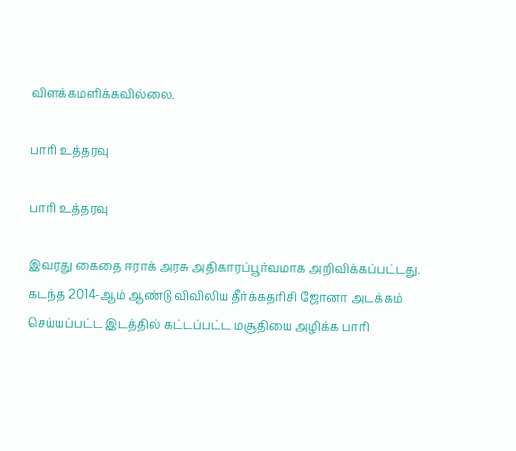விளக்கமளிக்கவில்லை.

பாரி உத்தரவு

பாரி உத்தரவு

இவரது கைதை ஈராக் அரசு அதிகாரப்பூர்வமாக அறிவிக்கப்பட்டது. கடந்த 2014-ஆம் ஆண்டு விவிலிய தீர்க்கதரிசி ஜோனா அடக்கம் செய்யப்பட்ட இடத்தில் கட்டப்பட்ட மசூதியை அழிக்க பாரி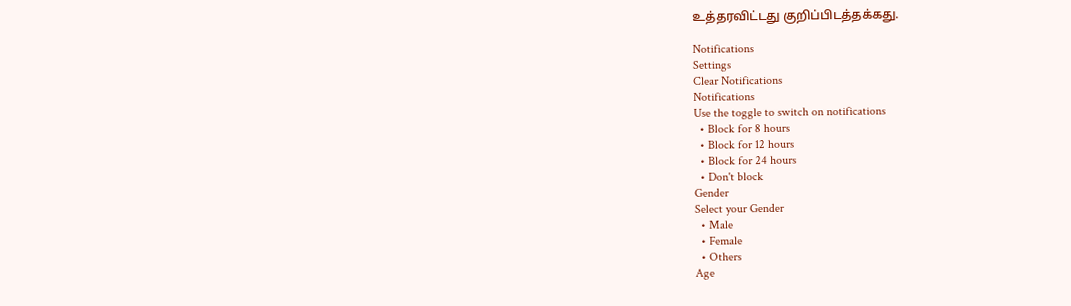உத்தரவிட்டது குறிப்பிடத்தக்கது.

Notifications
Settings
Clear Notifications
Notifications
Use the toggle to switch on notifications
  • Block for 8 hours
  • Block for 12 hours
  • Block for 24 hours
  • Don't block
Gender
Select your Gender
  • Male
  • Female
  • Others
Age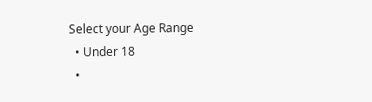Select your Age Range
  • Under 18
  •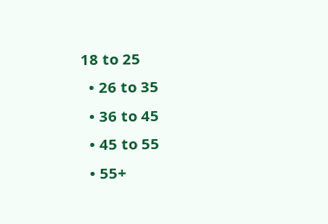18 to 25
  • 26 to 35
  • 36 to 45
  • 45 to 55
  • 55+